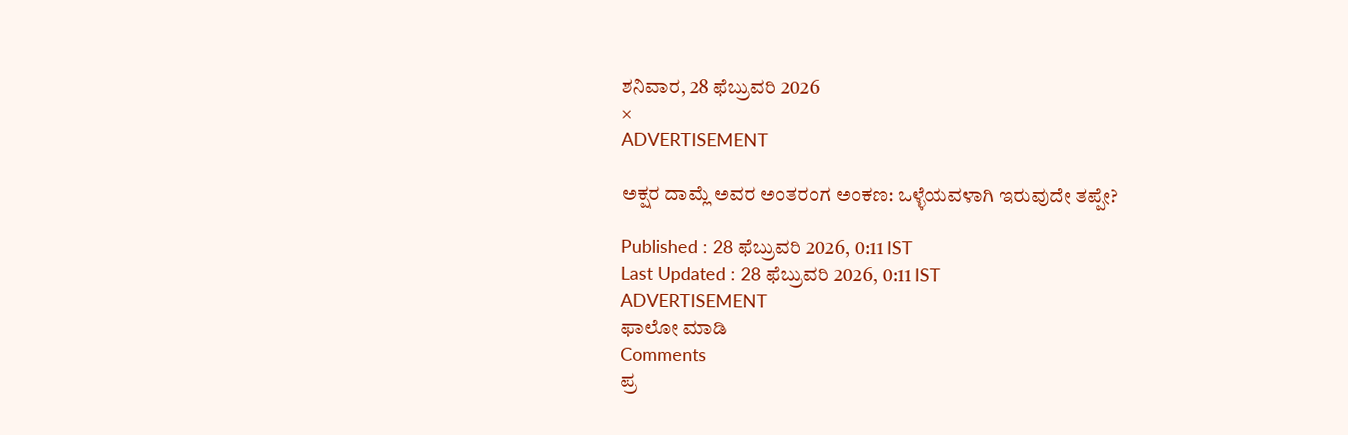ಶನಿವಾರ, 28 ಫೆಬ್ರುವರಿ 2026
×
ADVERTISEMENT

ಅಕ್ಷರ ದಾಮ್ಲೆ ಅವರ ಅಂತರಂಗ ಅಂಕಣ: ಒಳ್ಳೆಯವಳಾಗಿ ಇರುವುದೇ ತಪ್ಪೇ?

Published : 28 ಫೆಬ್ರುವರಿ 2026, 0:11 IST
Last Updated : 28 ಫೆಬ್ರುವರಿ 2026, 0:11 IST
ADVERTISEMENT
ಫಾಲೋ ಮಾಡಿ
Comments
ಪ್ರ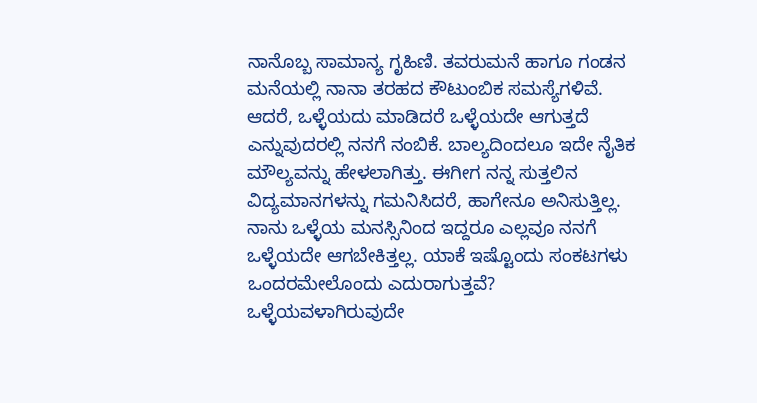ನಾನೊಬ್ಬ ಸಾಮಾನ್ಯ ಗೃಹಿಣಿ. ತವರುಮನೆ ಹಾಗೂ ಗಂಡನ ಮನೆಯಲ್ಲಿ ನಾನಾ ತರಹದ ಕೌಟುಂಬಿಕ ಸಮಸ್ಯೆಗಳಿವೆ. ಆದರೆ, ಒಳ್ಳೆಯದು ಮಾಡಿದರೆ ಒಳ್ಳೆಯದೇ ಆಗುತ್ತದೆ ಎನ್ನುವುದರಲ್ಲಿ ನನಗೆ ನಂಬಿಕೆ. ಬಾಲ್ಯದಿಂದಲೂ ಇದೇ ನೈತಿಕ ಮೌಲ್ಯವನ್ನು ಹೇಳಲಾಗಿತ್ತು. ಈಗೀಗ ನನ್ನ ಸುತ್ತಲಿನ ವಿದ್ಯಮಾನಗಳನ್ನು ಗಮನಿಸಿದರೆ, ಹಾಗೇನೂ ಅನಿಸುತ್ತಿಲ್ಲ. ನಾನು ಒಳ್ಳೆಯ ಮನಸ್ಸಿನಿಂದ ಇದ್ದರೂ ಎಲ್ಲವೂ ನನಗೆ ಒಳ್ಳೆಯದೇ ಆಗಬೇಕಿತ್ತಲ್ಲ. ಯಾಕೆ ಇಷ್ಟೊಂದು ಸಂಕಟಗಳು ಒಂದರಮೇಲೊಂದು ಎದುರಾಗುತ್ತವೆ? ಒಳ್ಳೆಯವಳಾಗಿರುವುದೇ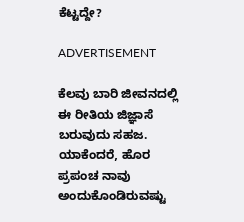ಕೆಟ್ಟದ್ದೇ?

ADVERTISEMENT

ಕೆಲವು ಬಾರಿ ಜೀವನದಲ್ಲಿ ಈ ರೀತಿಯ ಜಿಜ್ಞಾಸೆ ಬರುವುದು ಸಹಜ. ಯಾಕೆಂದರೆ, ಹೊರ ಪ್ರಪಂಚ ನಾವು ಅಂದುಕೊಂಡಿರುವಷ್ಟು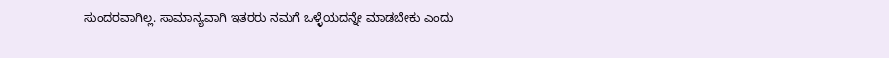ಸುಂದರವಾಗಿಲ್ಲ. ಸಾಮಾನ್ಯವಾಗಿ ಇತರರು ನಮಗೆ ಒಳ್ಳೆಯದನ್ನೇ ಮಾಡಬೇಕು ಎಂದು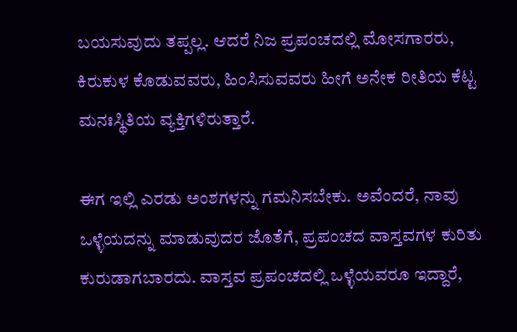ಬಯಸುವುದು ತಪ್ಪಲ್ಲ. ಆದರೆ ನಿಜ ಪ್ರಪಂಚದಲ್ಲಿ ಮೋಸಗಾರರು, ಕಿರುಕುಳ ಕೊಡುವವರು, ಹಿಂಸಿಸುವವರು ಹೀಗೆ ಅನೇಕ ರೀತಿಯ ಕೆಟ್ಟ ಮನಃಸ್ಥಿತಿಯ ವ್ಯಕ್ತಿಗಳಿರುತ್ತಾರೆ.

ಈಗ ಇಲ್ಲಿ ಎರಡು ಅಂಶಗಳನ್ನು ಗಮನಿಸಬೇಕು. ಅವೆಂದರೆ, ನಾವು ಒಳ್ಳೆಯದನ್ನು ಮಾಡುವುದರ ಜೊತೆಗೆ, ಪ್ರಪಂಚದ ವಾಸ್ತವಗಳ ಕುರಿತು ಕುರುಡಾಗಬಾರದು. ವಾಸ್ತವ ಪ್ರಪಂಚದಲ್ಲಿ ಒಳ್ಳೆಯವರೂ ಇದ್ದಾರೆ,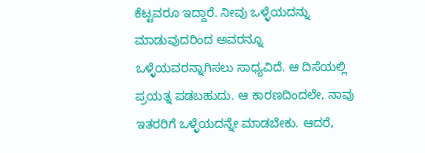ಕೆಟ್ಟವರೂ ಇದ್ದಾರೆ. ನೀವು ಒಳ್ಳೆಯದನ್ನು ಮಾಡುವುದರಿಂದ ಅವರನ್ನೂ ಒಳ್ಳೆಯವರನ್ನಾಗಿಸಲು ಸಾಧ್ಯವಿದೆ. ಆ ದಿಸೆಯಲ್ಲಿ ಪ್ರಯತ್ನ ಪಡಬಹುದು. ಆ ಕಾರಣದಿಂದಲೇ, ನಾವು ಇತರರಿಗೆ ಒಳ್ಳೆಯದನ್ನೇ ಮಾಡಬೇಕು. ಆದರೆ,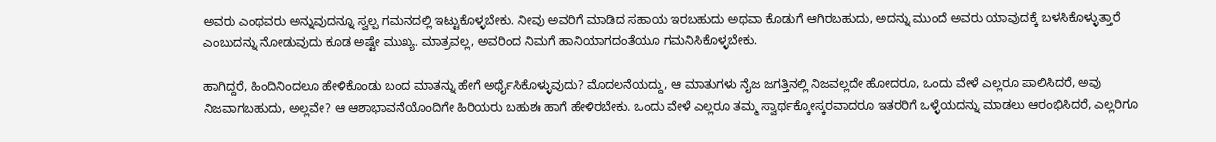ಅವರು ಎಂಥವರು ಅನ್ನುವುದನ್ನೂ ಸ್ವಲ್ಪ ಗಮನದಲ್ಲಿ ಇಟ್ಟುಕೊಳ್ಳಬೇಕು. ನೀವು ಅವರಿಗೆ ಮಾಡಿದ ಸಹಾಯ ಇರಬಹುದು ಅಥವಾ ಕೊಡುಗೆ ಆಗಿರಬಹುದು, ಅದನ್ನು ಮುಂದೆ ಅವರು ಯಾವುದಕ್ಕೆ ಬಳಸಿಕೊಳ್ಳುತ್ತಾರೆ ಎಂಬುದನ್ನು ನೋಡುವುದು ಕೂಡ ಅಷ್ಟೇ ಮುಖ್ಯ. ಮಾತ್ರವಲ್ಲ, ಅವರಿಂದ ನಿಮಗೆ ಹಾನಿಯಾಗದಂತೆಯೂ ಗಮನಿಸಿಕೊಳ್ಳಬೇಕು.

ಹಾಗಿದ್ದರೆ, ಹಿಂದಿನಿಂದಲೂ ಹೇಳಿಕೊಂಡು ಬಂದ ಮಾತನ್ನು ಹೇಗೆ ಅರ್ಥೈಸಿಕೊಳ್ಳುವುದು? ಮೊದಲನೆಯದ್ದು, ಆ ಮಾತುಗಳು ನೈಜ ಜಗತ್ತಿನಲ್ಲಿ ನಿಜವಲ್ಲದೇ ಹೋದರೂ, ಒಂದು ವೇಳೆ ಎಲ್ಲರೂ ಪಾಲಿಸಿದರೆ, ಅವು ನಿಜವಾಗಬಹುದು, ಅಲ್ಲವೇ? ಆ ಆಶಾಭಾವನೆಯೊಂದಿಗೇ ಹಿರಿಯರು ಬಹುಶಃ ಹಾಗೆ ಹೇಳಿರಬೇಕು. ಒಂದು ವೇಳೆ ಎಲ್ಲರೂ ತಮ್ಮ ಸ್ವಾರ್ಥಕ್ಕೋಸ್ಕರವಾದರೂ ಇತರರಿಗೆ ಒಳ್ಳೆಯದನ್ನು ಮಾಡಲು ಆರಂಭಿಸಿದರೆ, ಎಲ್ಲರಿಗೂ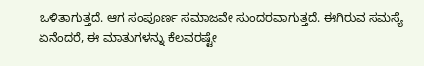ಒಳಿತಾಗುತ್ತದೆ. ಆಗ ಸಂಪೂರ್ಣ ಸಮಾಜವೇ ಸುಂದರವಾಗುತ್ತದೆ. ಈಗಿರುವ ಸಮಸ್ಯೆ ಏನೆಂದರೆ, ಈ ಮಾತುಗಳನ್ನು ಕೆಲವರಷ್ಟೇ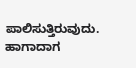ಪಾಲಿಸುತ್ತಿರುವುದು. ಹಾಗಾದಾಗ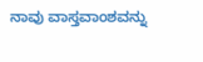ನಾವು ವಾಸ್ತವಾಂಶವನ್ನು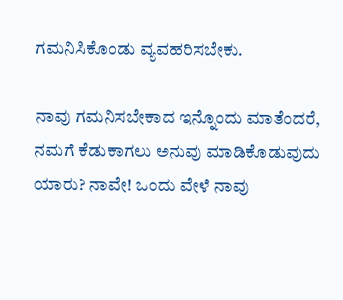ಗಮನಿಸಿಕೊಂಡು ವ್ಯವಹರಿಸಬೇಕು.

ನಾವು ಗಮನಿಸಬೇಕಾದ ಇನ್ನೊಂದು ಮಾತೆಂದರೆ, ನಮಗೆ ಕೆಡುಕಾಗಲು ಅನುವು ಮಾಡಿಕೊಡುವುದು ಯಾರು? ನಾವೇ! ಒಂದು ವೇಳೆ ನಾವು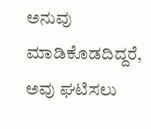ಅನುವು ಮಾಡಿಕೊಡದಿದ್ದರೆ, ಅವು ಘಟಿಸಲು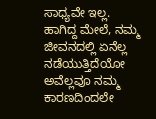ಸಾಧ್ಯವೇ ಇಲ್ಲ. ಹಾಗಿದ್ದ ಮೇಲೆ, ನಮ್ಮ ಜೀವನದಲ್ಲಿ ಏನೆಲ್ಲ ನಡೆಯುತ್ತಿದೆಯೋ ಅವೆಲ್ಲವೂ ನಮ್ಮ ಕಾರಣದಿಂದಲೇ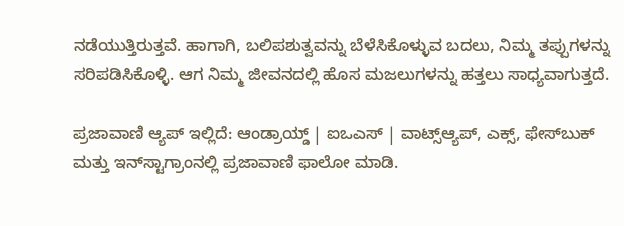ನಡೆಯುತ್ತಿರುತ್ತವೆ. ಹಾಗಾಗಿ, ಬಲಿಪಶುತ್ವವನ್ನು ಬೆಳೆಸಿಕೊಳ್ಳುವ ಬದಲು, ನಿಮ್ಮ ತಪ್ಪುಗಳನ್ನು ಸರಿಪಡಿಸಿಕೊಳ್ಳಿ. ಆಗ ನಿಮ್ಮ ಜೀವನದಲ್ಲಿ ಹೊಸ ಮಜಲುಗಳನ್ನು ಹತ್ತಲು ಸಾಧ್ಯವಾಗುತ್ತದೆ.

ಪ್ರಜಾವಾಣಿ ಆ್ಯಪ್ ಇಲ್ಲಿದೆ: ಆಂಡ್ರಾಯ್ಡ್ | ಐಒಎಸ್ | ವಾಟ್ಸ್ಆ್ಯಪ್, ಎಕ್ಸ್, ಫೇಸ್‌ಬುಕ್ ಮತ್ತು ಇನ್‌ಸ್ಟಾಗ್ರಾಂನಲ್ಲಿ ಪ್ರಜಾವಾಣಿ ಫಾಲೋ ಮಾಡಿ.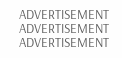ADVERTISEMENT
ADVERTISEMENT
ADVERTISEMENT